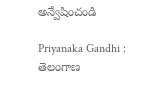అన్వేషించండి

Priyanaka Gandhi : తెలంగాణ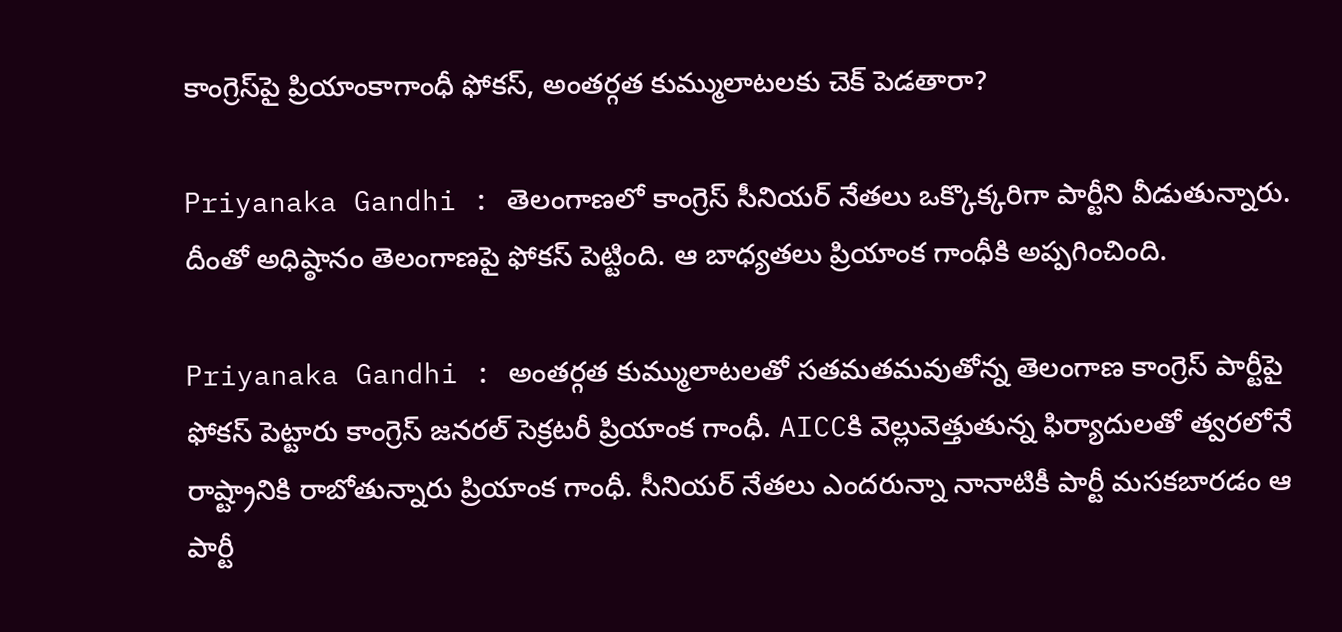కాంగ్రెస్‌పై ప్రియాంకాగాంధీ ఫోకస్, అంతర్గత కుమ్ములాటలకు చెక్ పెడతారా?

Priyanaka Gandhi : తెలంగాణలో కాంగ్రెస్ సీనియర్ నేతలు ఒక్కొక్కరిగా పార్టీని వీడుతున్నారు. దీంతో అధిష్ఠానం తెలంగాణపై ఫోకస్ పెట్టింది. ఆ బాధ్యతలు ప్రియాంక గాంధీకి అప్పగించింది.

Priyanaka Gandhi : అంతర్గత కుమ్ములాటలతో సతమతమవుతోన్న తెలంగాణ కాంగ్రెస్ పార్టీపై ఫోకస్‌ పెట్టారు కాంగ్రెస్‌ జనరల్‌ సెక్రటరీ ప్రియాంక గాంధీ. AICCకి వెల్లువెత్తుతున్న ఫిర్యాదులతో త్వరలోనే రాష్ట్రానికి రాబోతున్నారు ప్రియాంక గాంధీ. సీనియర్ నేతలు ఎందరున్నా నానాటికీ పార్టీ మసకబారడం ఆ పార్టీ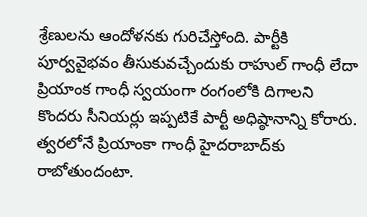శ్రేణులను ఆందోళనకు గురిచేస్తోంది. పార్టీకి పూర్వవైభవం తీసుకువచ్చేందుకు రాహుల్ గాంధీ లేదా ప్రియాంక గాంధీ స్వయంగా రంగంలోకి దిగాలని కొందరు సీనియర్లు ఇప్పటికే పార్టీ అధిష్ఠానాన్ని కోరారు. త్వరలోనే ప్రియాంకా గాంధీ హైదరాబాద్‌కు రాబోతుందంటా.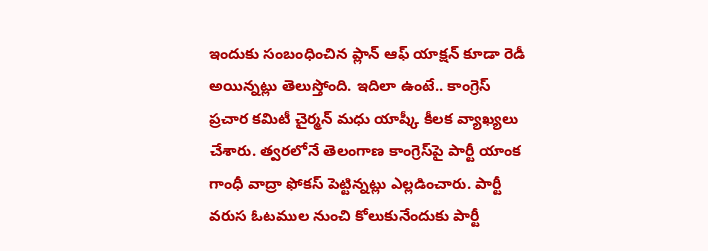ఇందుకు సంబంధించిన ప్లాన్‌ ఆఫ్‌ యాక్షన్‌ కూడా రెడీ అయిన్నట్లు తెలుస్తోంది. ఇదిలా ఉంటే.. కాంగ్రెస్ ప్రచార కమిటీ చైర్మన్ మధు యాష్కీ కీలక వ్యాఖ్యలు చేశారు. త్వరలోనే తెలంగాణ కాంగ్రెస్‌పై పార్టీ యాంక గాంధీ వాద్రా ఫోకస్ పెట్టిన్నట్లు ఎల్లడించారు. పార్టీ వరుస ఓటముల నుంచి కోలుకునేందుకు పార్టీ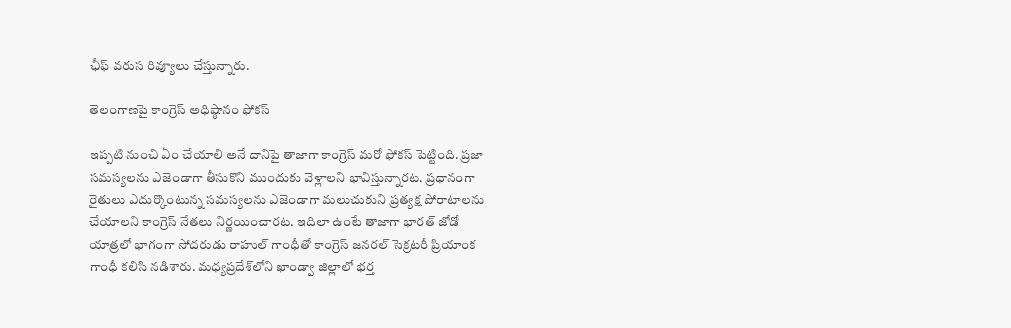ఛీఫ్ వరుస రివ్యూలు చేస్తున్నారు.

తెలంగాణపై కాంగ్రెస్ అధిష్ఠానం ఫోకస్

ఇప్పటి నుంచి ఏం చేయాలి అనే దానిపై తాజాగా కాంగ్రెస్ మరో ఫోకస్ పెట్టింది. ప్రజా సమస్యలను ఎజెండాగా తీసుకొని ముందుకు వెళ్లాలని భావిస్తున్నారట. ప్రధానంగా రైతులు ఎదుర్కొంటున్న సమస్యలను ఎజెండాగా మలుచుకుని ప్రత్యక్ష పోరాటాలను చేయాలని కాంగ్రెస్‌ నేతలు నిర్ణయించారట. ఇదిలా ఉంటే తాజాగా భారత్‌ జోడో యాత్రలో భాగంగా సోదరుడు రాహుల్‌ గాంధీతో కాంగ్రెస్‌ జనరల్‌ సెక్రటరీ ప్రియాంక గాంధీ కలిసి నడిశారు. మధ్యప్రదేశ్‌లోని ఖాండ్వా జిల్లాలో భర్త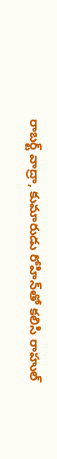రాబర్ట్‌ వాద్రా, కుమారుడు రోహిన్‌తో కలిసి రాహుల్‌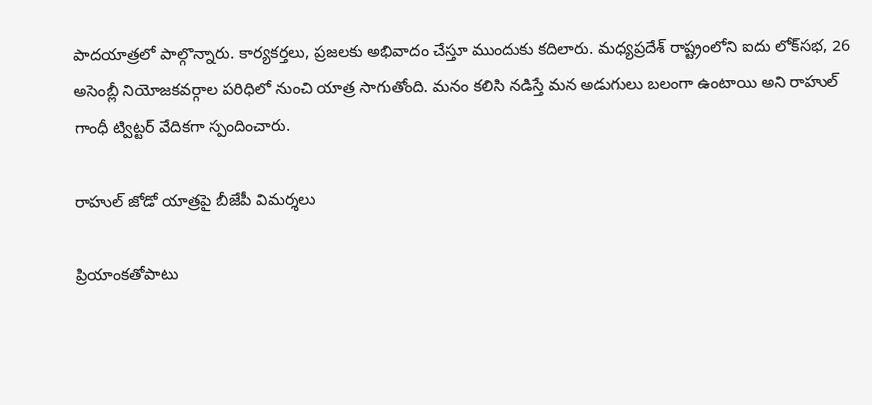పాదయాత్రలో పాల్గొన్నారు. కార్యకర్తలు, ప్రజలకు అభివాదం చేస్తూ ముందుకు కదిలారు. మధ్యప్రదేశ్ రాష్ట్రంలోని ఐదు లోక్‌సభ, 26 అసెంబ్లీ నియోజకవర్గాల పరిధిలో నుంచి యాత్ర సాగుతోంది. మనం కలిసి నడిస్తే మన అడుగులు బలంగా ఉంటాయి అని రాహుల్ గాంధీ ట్విట్టర్ వేదికగా స్పందించారు.

రాహుల్ జోడో యాత్రపై బీజేపీ విమర్శలు

ప్రియాంకతోపాటు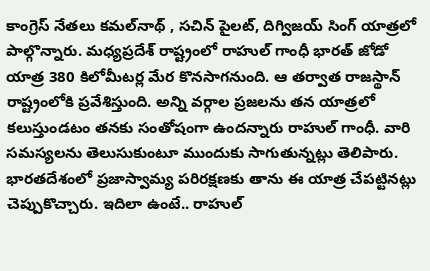కాంగ్రెస్ నేతలు కమల్‌నాథ్ , సచిన్ పైలట్, దిగ్విజయ్ సింగ్ యాత్రలో పాల్గొన్నారు. మధ్యప్రదేశ్ రాష్ట్రంలో రాహుల్ గాంధీ భారత్ జోడో యాత్ర 380 కిలోమీటర్ల మేర కొనసాగనుంది. ఆ తర్వాత రాజస్థాన్ రాష్ట్రంలోకి ప్రవేశిస్తుంది. అన్ని వర్గాల ప్రజలను తన యాత్రలో కలుస్తుండటం తనకు సంతోషంగా ఉందన్నారు రాహుల్ గాంధీ. వారి సమస్యలను తెలుసుకుంటూ ముందుకు సాగుతున్నట్లు తెలిపారు. భారతదేశంలో ప్రజాస్వామ్య పరిరక్షణకు తాను ఈ యాత్ర చేపట్టినట్లు చెప్పుకొచ్చారు. ఇదిలా ఉంటే.. రాహుల్‌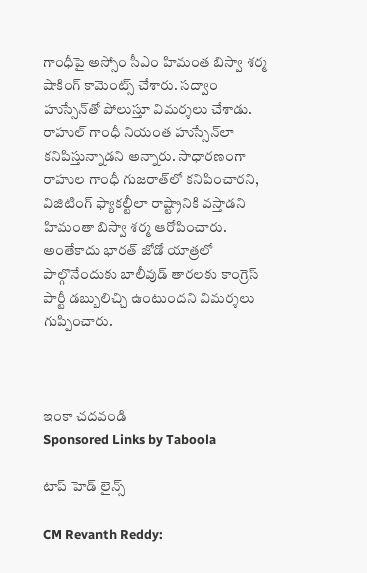గాంధీపై అస్సోం సీఎం హిమంత బిస్వా శర్మ షాకింగ్‌ కామెంట్స్‌ చేశారు. సద్వాం హుస్సేన్‌తో పోలుస్తూ విమర్శలు చేశాడు. రాహుల్‌ గాంధీ నియంత హుస్సేన్‌లా కనిపిస్తున్నాడని అన్నారు. సాధారణంగా రాహుల గాంధీ గుజరాత్‌లో కనిపించారని, విజిటింగ్ ఫ్యాకల్టీలా రాష్ట్రానికి వస్తాడని హిమంతా బిస్వా శర్మ ఆరోపించారు. అంతేకాదు భారత్ జోడో యాత్రలో పాల్గొనేందుకు బాలీవుడ్ తారలకు కాంగ్రెస్ పార్టీ డబ్బులిచ్చి ఉంటుందని విమర్శలు గుప్పించారు.



ఇంకా చదవండి
Sponsored Links by Taboola

టాప్ హెడ్ లైన్స్

CM Revanth Reddy: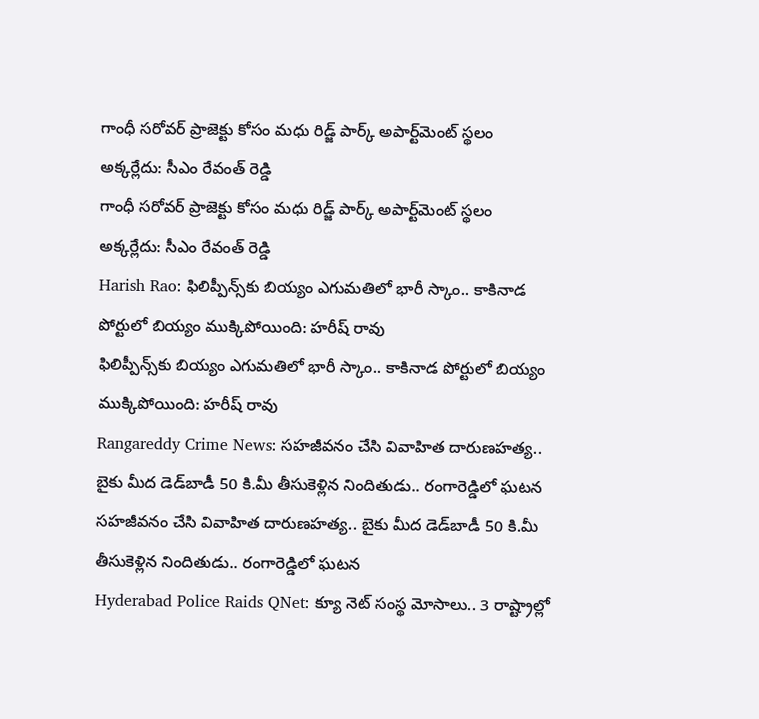గాంధీ సరోవర్ ప్రాజెక్టు కోసం మధు రిడ్జ్ పార్క్ అపార్ట్‌మెంట్ స్థలం అక్కర్లేదు: సీఎం రేవంత్ రెడ్డి
గాంధీ సరోవర్ ప్రాజెక్టు కోసం మధు రిడ్జ్ పార్క్ అపార్ట్‌మెంట్ స్థలం అక్కర్లేదు: సీఎం రేవంత్ రెడ్డి
Harish Rao: ఫిలిప్పీన్స్‌కు బియ్యం ఎగుమతిలో భారీ స్కాం.. కాకినాడ పోర్టులో బియ్యం ముక్కిపోయింది: హరీష్ రావు
ఫిలిప్పీన్స్‌కు బియ్యం ఎగుమతిలో భారీ స్కాం.. కాకినాడ పోర్టులో బియ్యం ముక్కిపోయింది: హరీష్ రావు
Rangareddy Crime News: సహజీవనం చేసి వివాహిత దారుణహత్య.. బైకు మీద డెడ్‌బాడీ 50 కి.మీ తీసుకెళ్లిన నిందితుడు.. రంగారెడ్డిలో ఘటన
సహజీవనం చేసి వివాహిత దారుణహత్య.. బైకు మీద డెడ్‌బాడీ 50 కి.మీ తీసుకెళ్లిన నిందితుడు.. రంగారెడ్డిలో ఘటన
Hyderabad Police Raids QNet: క్యూ నెట్ సంస్థ మోసాలు.. 3 రాష్ట్రాల్లో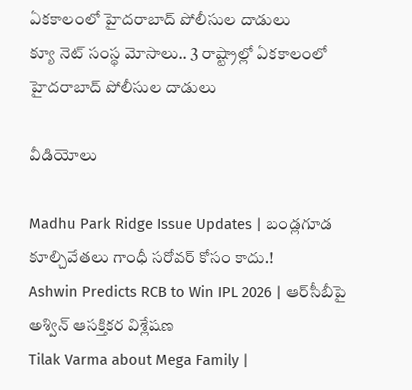ఏకకాలంలో హైదరాబాద్ పోలీసుల దాడులు
క్యూ నెట్ సంస్థ మోసాలు.. 3 రాష్ట్రాల్లో ఏకకాలంలో హైదరాబాద్ పోలీసుల దాడులు

వీడియోలు

Madhu Park Ridge Issue Updates | బండ్లగూడ కూల్చివేతలు గాంధీ సరోవర్ కోసం కాదు.!
Ashwin Predicts RCB to Win IPL 2026 | ఆర్‌సీబీపై అశ్విన్ ఆసక్తికర విశ్లేషణ
Tilak Varma about Mega Family |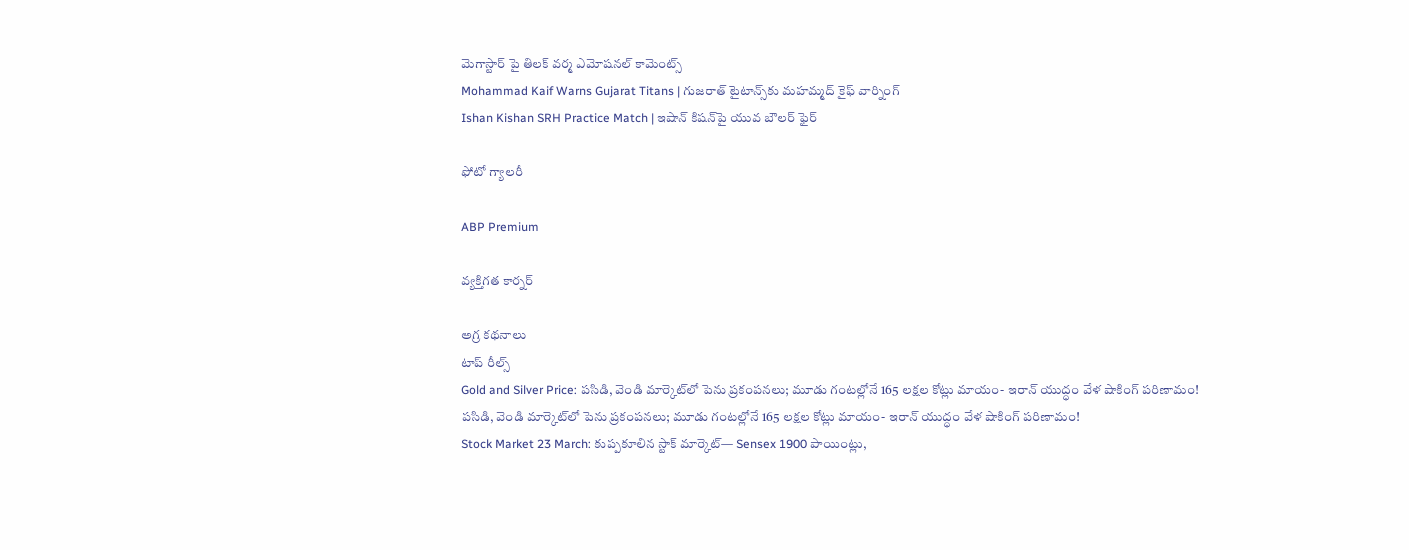మెగాస్టార్ పై తిలక్ వర్మ ఎమోషనల్ కామెంట్స్
Mohammad Kaif Warns Gujarat Titans | గుజరాత్ టైటాన్స్‌కు మహమ్మద్ కైఫ్ వార్నింగ్
Ishan Kishan SRH Practice Match | ఇషాన్ కిషన్‌పై యువ బౌలర్ ఫైర్

ఫోటో గ్యాలరీ

ABP Premium

వ్యక్తిగత కార్నర్

అగ్ర కథనాలు
టాప్ రీల్స్
Gold and Silver Price: పసిడి, వెండి మార్కెట్‌లో పెను ప్రకంపనలు; మూడు గంటల్లోనే 165 లక్షల కోట్లు మాయం- ఇరాన్ యుద్ధం వేళ షాకింగ్ పరిణామం!
పసిడి, వెండి మార్కెట్‌లో పెను ప్రకంపనలు; మూడు గంటల్లోనే 165 లక్షల కోట్లు మాయం- ఇరాన్ యుద్ధం వేళ షాకింగ్ పరిణామం!
Stock Market 23 March: కుప్పకూలిన స్టాక్ మార్కెట్‌— Sensex 1900 పాయింట్లు,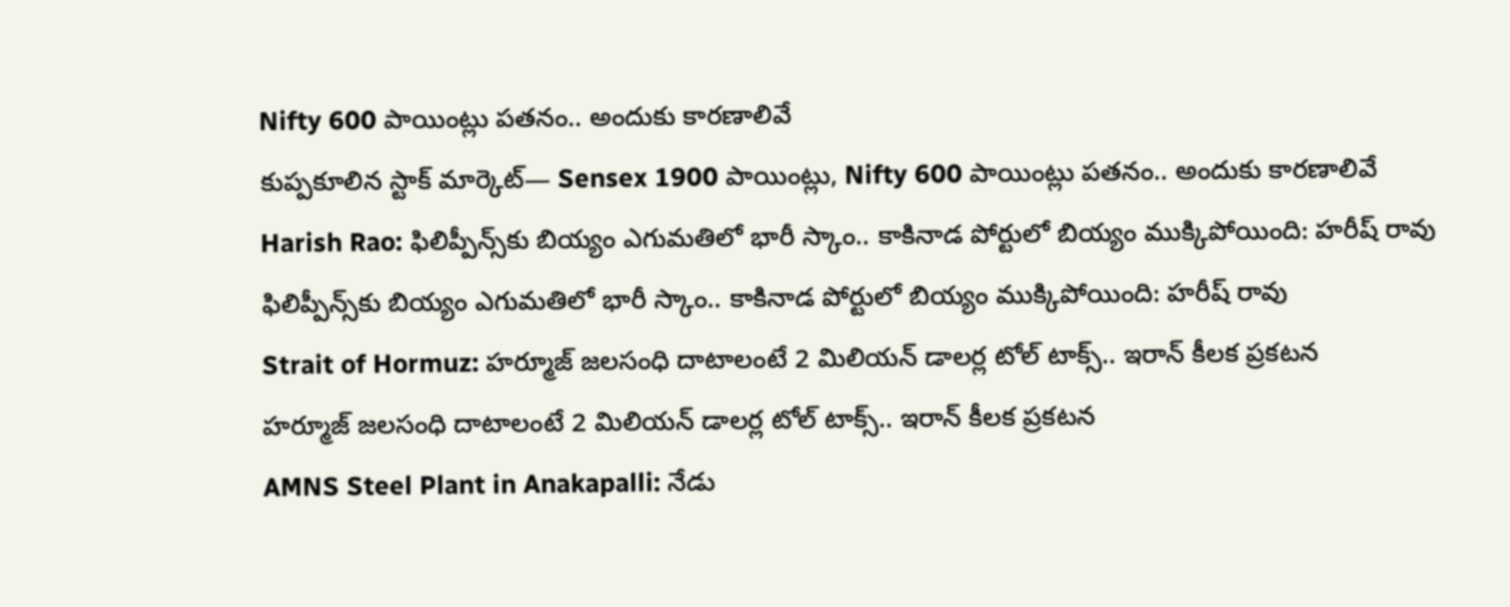Nifty 600 పాయింట్లు పతనం.. అందుకు కారణాలివే
కుప్పకూలిన స్టాక్ మార్కెట్‌— Sensex 1900 పాయింట్లు, Nifty 600 పాయింట్లు పతనం.. అందుకు కారణాలివే
Harish Rao: ఫిలిప్పీన్స్‌కు బియ్యం ఎగుమతిలో భారీ స్కాం.. కాకినాడ పోర్టులో బియ్యం ముక్కిపోయింది: హరీష్ రావు
ఫిలిప్పీన్స్‌కు బియ్యం ఎగుమతిలో భారీ స్కాం.. కాకినాడ పోర్టులో బియ్యం ముక్కిపోయింది: హరీష్ రావు
Strait of Hormuz: హర్మూజ్ జలసంధి దాటాలంటే 2 మిలియన్ డాలర్ల టోల్ టాక్స్.. ఇరాన్ కీలక ప్రకటన
హర్మూజ్ జలసంధి దాటాలంటే 2 మిలియన్ డాలర్ల టోల్ టాక్స్.. ఇరాన్ కీలక ప్రకటన
AMNS Steel Plant in Anakapalli: నేడు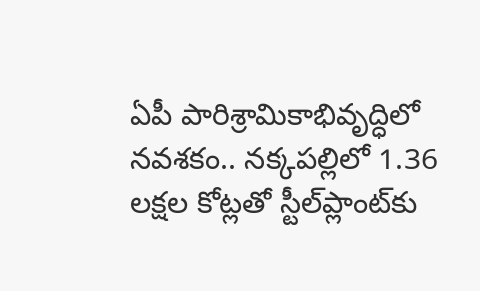ఏపీ పారిశ్రామికాభివృద్ధిలో నవశకం.. నక్కపల్లిలో 1.36 లక్షల కోట్లతో స్టీల్‌ప్లాంట్‌కు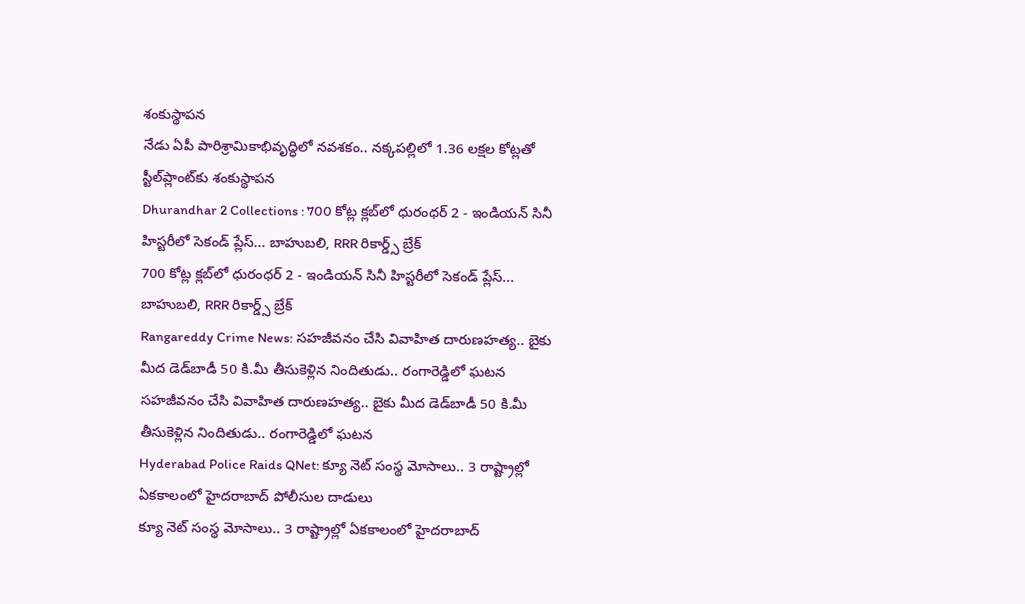శంకుస్థాపన
నేడు ఏపీ పారిశ్రామికాభివృద్ధిలో నవశకం.. నక్కపల్లిలో 1.36 లక్షల కోట్లతో స్టీల్‌ప్లాంట్‌కు శంకుస్థాపన
Dhurandhar 2 Collections : 700 కోట్ల క్లబ్‌లో ధురంధర్ 2 - ఇండియన్ సినీ హిస్టరీలో సెకండ్ ప్లేస్‌... బాహుబలి, RRR రికార్డ్స్ బ్రేక్
700 కోట్ల క్లబ్‌లో ధురంధర్ 2 - ఇండియన్ సినీ హిస్టరీలో సెకండ్ ప్లేస్‌... బాహుబలి, RRR రికార్డ్స్ బ్రేక్
Rangareddy Crime News: సహజీవనం చేసి వివాహిత దారుణహత్య.. బైకు మీద డెడ్‌బాడీ 50 కి.మీ తీసుకెళ్లిన నిందితుడు.. రంగారెడ్డిలో ఘటన
సహజీవనం చేసి వివాహిత దారుణహత్య.. బైకు మీద డెడ్‌బాడీ 50 కి.మీ తీసుకెళ్లిన నిందితుడు.. రంగారెడ్డిలో ఘటన
Hyderabad Police Raids QNet: క్యూ నెట్ సంస్థ మోసాలు.. 3 రాష్ట్రాల్లో ఏకకాలంలో హైదరాబాద్ పోలీసుల దాడులు
క్యూ నెట్ సంస్థ మోసాలు.. 3 రాష్ట్రాల్లో ఏకకాలంలో హైదరాబాద్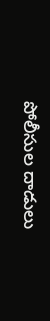పోలీసుల దాడులు